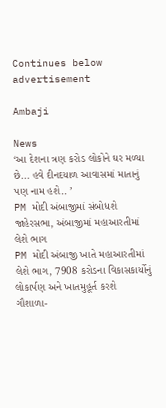Continues below advertisement

Ambaji

News
‘આ દેશના ત્રણ કરોડ લોકોને ઘર મળ્યા છે... હવે દીનદયાળ આવાસમાં માતાનું પણ નામ હશે.. ’
PM મોદી અંબાજીમાં સંબોધશે જાહેરસભા, અંબાજીમાં મહાઆરતીમાં લેશે ભાગ
PM મોદી અંબાજી ખાતે મહાઆરતીમાં લેશે ભાગ, 7908 કરોડના વિકાસકાર્યોનું લોકાર્પણ અને ખાતમુહૂર્ત કરશે
ગૌશાળા-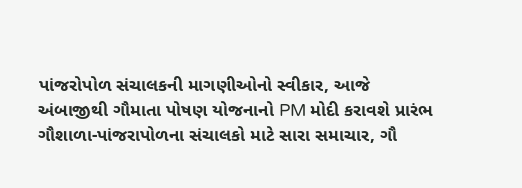પાંજરોપોળ સંચાલકની માગણીઓનો સ્વીકાર, આજે અંબાજીથી ગૌમાતા પોષણ યોજનાનો PM મોદી કરાવશે પ્રારંભ
ગૌશાળા-પાંજરાપોળના સંચાલકો માટે સારા સમાચાર, ગૌ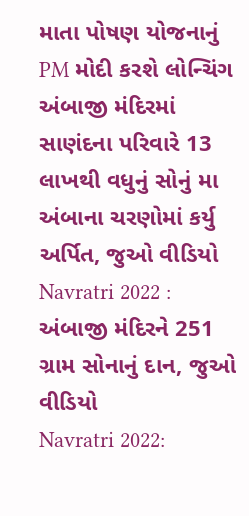માતા પોષણ યોજનાનું PM મોદી કરશે લોન્ચિંગ
અંબાજી મંદિરમાં સાણંદના પરિવારે 13 લાખથી વધુનું સોનું મા અંબાના ચરણોમાં કર્યુ અર્પિત, જુઓ વીડિયો
Navratri 2022 : અંબાજી મંદિરને 251 ગ્રામ સોનાનું દાન, જુઓ વીડિયો
Navratri 2022: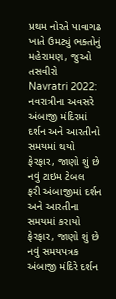પ્રથમ નોરતે પાવાગઢ ખાતે ઉમટ્યું ભક્તોનું મહેરામણ, જુઓ તસવીરો
Navratri 2022: નવરાત્રીના અવસરે અંબાજી મંદિરમાં દર્શન અને આરતીનો સમયમાં થયો ફેરફાર, જાણો શું છે નવું ટાઇમ ટેબલ
ફરી અંબાજીમાં દર્શન અને આરતીના સમયમાં કરાયો ફેરફાર, જાણો શું છે નવું સમયપત્રક
અંબાજી મંદિરે દર્શન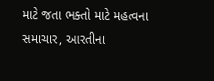માટે જતા ભક્તો માટે મહત્વના સમાચાર, આરતીના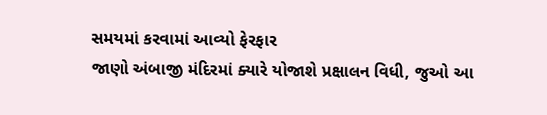સમયમાં કરવામાં આવ્યો ફેરફાર
જાણો અંબાજી મંદિરમાં ક્યારે યોજાશે પ્રક્ષાલન વિધી, જુઓ આ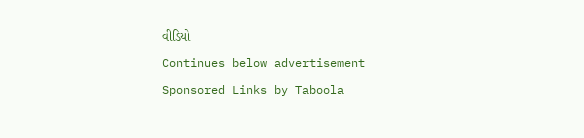વીડિયો
Continues below advertisement
Sponsored Links by Taboola